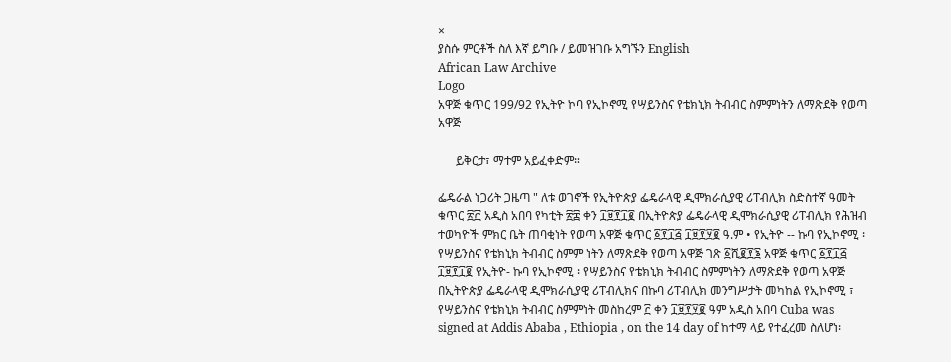×
ያስሱ ምርቶች ስለ እኛ ይግቡ / ይመዝገቡ አግኙን English
African Law Archive
Logo
አዋጅ ቁጥር 199/92 የኢትዮ ኮባ የኢኮኖሚ የሣይንስና የቴክኒክ ትብብር ስምምነትን ለማጽደቅ የወጣ አዋጅ

      ይቅርታ፣ ማተም አይፈቀድም።

ፌዴራል ነጋሪት ጋዜጣ " ለቱ ወገኖች የኢትዮጵያ ፌዴራላዊ ዲሞክራሲያዊ ሪፐብሊክ ስድስተኛ ዓመት ቁጥር ፳፫ አዲስ አበባ የካቲት ፳፰ ቀን ፲፱፻፲፪ በኢትዮጵያ ፌዴራላዊ ዲሞክራሲያዊ ሪፐብሊክ የሕዝብ ተወካዮች ምክር ቤት ጠባቂነት የወጣ አዋጅ ቁጥር ፩፻፲፭ ፲፱፻፶፪ ዓ.ም • የኢትዮ -- ኩባ የኢኮኖሚ ፡ የሣይንስና የቴክኒክ ትብብር ስምም ነትን ለማጽደቅ የወጣ አዋጅ ገጽ ፩ሺ፪፻፮ አዋጅ ቁጥር ፩፻፲፭ ፲፱፻፲፪ የኢትዮ- ኩባ የኢኮኖሚ ፡ የሣይንስና የቴክኒክ ትብብር ስምምነትን ለማጽደቅ የወጣ አዋጅ በኢትዮጵያ ፌዴራላዊ ዲሞክራሲያዊ ሪፐብሊክና በኩባ ሪፐብሊክ መንግሥታት መካከል የኢኮኖሚ ፣ የሣይንስና የቴክኒክ ትብብር ስምምነት መስከረም ፫ ቀን ፲፱፻፶፪ ዓም አዲስ አበባ Cuba was signed at Addis Ababa , Ethiopia , on the 14 day of ከተማ ላይ የተፈረመ ስለሆነ፡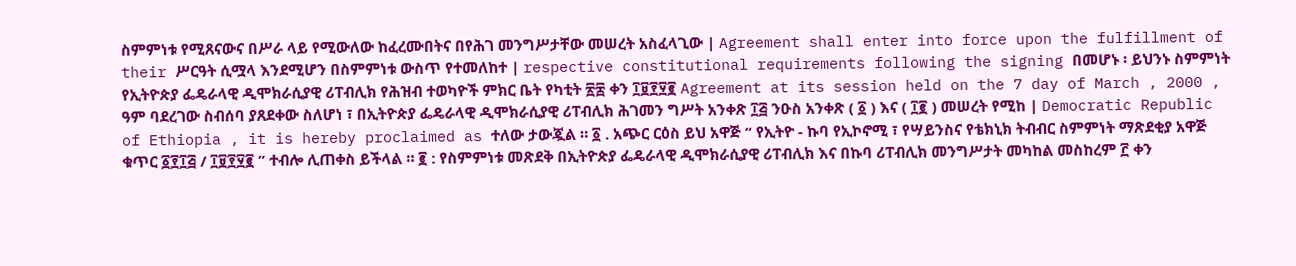ስምምነቱ የሚጸናውና በሥራ ላይ የሚውለው ከፈረሙበትና በየሕገ መንግሥታቸው መሠረት አስፈላጊው | Agreement shall enter into force upon the fulfillment of their ሥርዓት ሲሟላ እንደሚሆን በስምምነቱ ውስጥ የተመለከተ | respective constitutional requirements following the signing በመሆኑ ፡ ይህንኑ ስምምነት የኢትዮጵያ ፌዴራላዊ ዲሞክራሲያዊ ሪፐብሊክ የሕዝብ ተወካዮች ምክር ቤት የካቲት ፳፰ ቀን ፲፱፻፶፪ Agreement at its session held on the 7 day of March , 2000 , ዓም ባደረገው ስብሰባ ያጸደቀው ስለሆነ ፣ በኢትዮጵያ ፌዴራላዊ ዲሞክራሲያዊ ሪፐብሊክ ሕገመን ግሥት አንቀጽ ፲፭ ንዑስ አንቀጽ ( ፩ ) እና ( ፲፪ ) መሠረት የሚከ | Democratic Republic of Ethiopia , it is hereby proclaimed as ተለው ታውጇል ። ፩ . አጭር ርዕስ ይህ አዋጅ “ የኢትዮ - ኩባ የኢኮኖሚ ፣ የሣይንስና የቴክኒክ ትብብር ስምምነት ማጽደቂያ አዋጅ ቁጥር ፩፻፲፭ / ፲፱፻፶፪ ” ተብሎ ሊጠቀስ ይችላል ። ፪ : የስምምነቱ መጽደቅ በኢትዮጵያ ፌዴራላዊ ዲሞክራሲያዊ ሪፐብሊክ እና በኩባ ሪፐብሊክ መንግሥታት መካከል መስከረም ፫ ቀን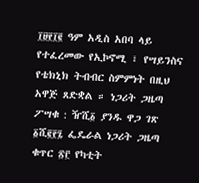፲፱፻፲፪ ዓም አዲስ አበባ ላይ የተፈረመው የኢኮኖሚ ፣ የሣይንስና የቴክኒክ ትብብር ስምምነት በዚህ አዋጅ ጸድቋል ። ነጋሪት ጋዜጣ ፖሣቁ : ዥሺ፩ ያንዱ ዋጋ ገጽ ፩ሺ፪፻፯ ፌዴራል ነጋሪት ጋዜጣ ቁጥር ፳፫ የካቲት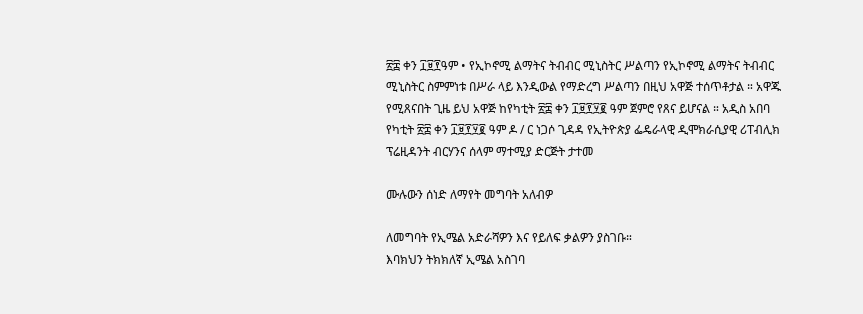፳፰ ቀን ፲፱፻ዓም • የኢኮኖሚ ልማትና ትብብር ሚኒስትር ሥልጣን የኢኮኖሚ ልማትና ትብብር ሚኒስትር ስምምነቱ በሥራ ላይ እንዲውል የማድረግ ሥልጣን በዚህ አዋጅ ተሰጥቶታል ። አዋጁ የሚጸናበት ጊዜ ይህ አዋጅ ከየካቲት ፳፰ ቀን ፲፱፻፶፪ ዓም ጀምሮ የጸና ይሆናል ። አዲስ አበባ የካቲት ፳፰ ቀን ፲፱፻፶፪ ዓም ዶ / ር ነጋሶ ጊዳዳ የኢትዮጵያ ፌዴራላዊ ዲሞክራሲያዊ ሪፐብሊክ ፕሬዚዳንት ብርሃንና ሰላም ማተሚያ ድርጅት ታተመ

ሙሉውን ሰነድ ለማየት መግባት አለብዎ

ለመግባት የኢሜል አድራሻዎን እና የይለፍ ቃልዎን ያስገቡ።
እባክህን ትክክለኛ ኢሜል አስገባ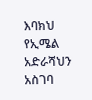እባክህ የኢሜል አድራሻህን አስገባ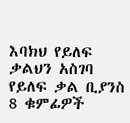እባክህ የይለፍ ቃልህን አስገባ
የይለፍ ቃል ቢያንስ 8 ቁምፊዎች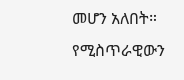መሆን አለበት።
የሚስጥራዊውን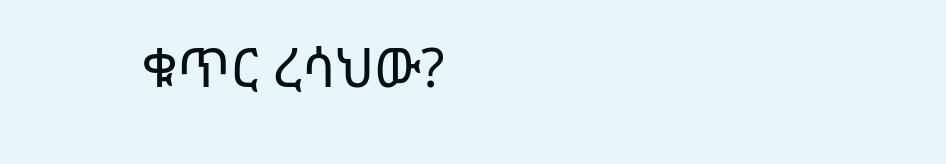ቁጥር ረሳህው?